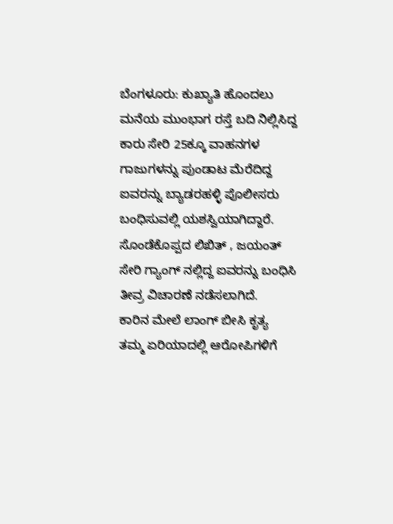ಬೆಂಗಳೂರು: ಕುಖ್ಯಾತಿ ಹೊಂದಲು ಮನೆಯ ಮುಂಭಾಗ ರಸ್ತೆ ಬದಿ ನಿಲ್ಲಿಸಿದ್ದ ಕಾರು ಸೇರಿ 25ಕ್ಕೂ ವಾಹನಗಳ ಗಾಜುಗಳನ್ನು ಪುಂಡಾಟ ಮೆರೆದಿದ್ದ ಐವರನ್ನು ಬ್ಯಾಡರಹಳ್ಳಿ ಪೊಲೀಸರು ಬಂಧಿಸುವಲ್ಲಿ ಯಶಸ್ವಿಯಾಗಿದ್ದಾರೆ.
ಸೊಂಡೆಕೊಪ್ಪದ ಲಿಖಿತ್ , ಜಯಂತ್ ಸೇರಿ ಗ್ಯಾಂಗ್ ನಲ್ಲಿದ್ದ ಐವರನ್ನು ಬಂಧಿಸಿ ತೀವ್ರ ವಿಚಾರಣೆ ನಡೆಸಲಾಗಿದೆ.
ಕಾರಿನ ಮೇಲೆ ಲಾಂಗ್ ಬೀಸಿ ಕೃತ್ಯ
ತಮ್ಮ ಏರಿಯಾದಲ್ಲಿ ಆರೋಪಿಗಳಿಗೆ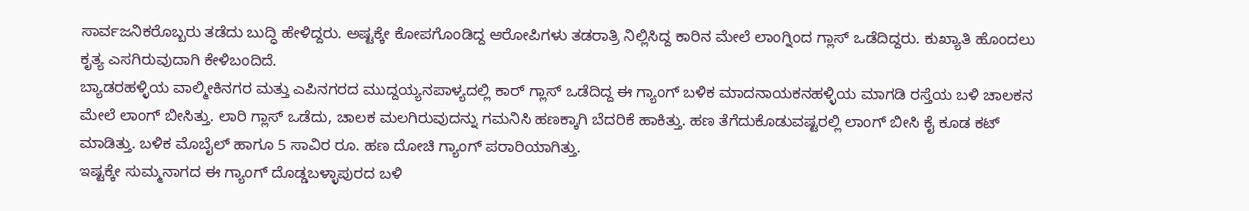ಸಾರ್ವಜನಿಕರೊಬ್ಬರು ತಡೆದು ಬುದ್ಧಿ ಹೇಳಿದ್ದರು. ಅಷ್ಟಕ್ಕೇ ಕೋಪಗೊಂಡಿದ್ದ ಆರೋಪಿಗಳು ತಡರಾತ್ರಿ ನಿಲ್ಲಿಸಿದ್ದ ಕಾರಿನ ಮೇಲೆ ಲಾಂಗ್ನಿಂದ ಗ್ಲಾಸ್ ಒಡೆದಿದ್ದರು. ಕುಖ್ಯಾತಿ ಹೊಂದಲು ಕೃತ್ಯ ಎಸಗಿರುವುದಾಗಿ ಕೇಳಿಬಂದಿದೆ.
ಬ್ಯಾಡರಹಳ್ಳಿಯ ವಾಲ್ಮೀಕಿನಗರ ಮತ್ತು ಎಪಿನಗರದ ಮುದ್ದಯ್ಯನಪಾಳ್ಯದಲ್ಲಿ ಕಾರ್ ಗ್ಲಾಸ್ ಒಡೆದಿದ್ದ ಈ ಗ್ಯಾಂಗ್ ಬಳಿಕ ಮಾದನಾಯಕನಹಳ್ಳಿಯ ಮಾಗಡಿ ರಸ್ತೆಯ ಬಳಿ ಚಾಲಕನ ಮೇಲೆ ಲಾಂಗ್ ಬೀಸಿತ್ತು. ಲಾರಿ ಗ್ಲಾಸ್ ಒಡೆದು, ಚಾಲಕ ಮಲಗಿರುವುದನ್ನು ಗಮನಿಸಿ ಹಣಕ್ಕಾಗಿ ಬೆದರಿಕೆ ಹಾಕಿತ್ತು. ಹಣ ತೆಗೆದುಕೊಡುವಷ್ಟರಲ್ಲಿ ಲಾಂಗ್ ಬೀಸಿ ಕೈ ಕೂಡ ಕಟ್ ಮಾಡಿತ್ತು. ಬಳಿಕ ಮೊಬೈಲ್ ಹಾಗೂ 5 ಸಾವಿರ ರೂ. ಹಣ ದೋಚಿ ಗ್ಯಾಂಗ್ ಪರಾರಿಯಾಗಿತ್ತು.
ಇಷ್ಟಕ್ಕೇ ಸುಮ್ಮನಾಗದ ಈ ಗ್ಯಾಂಗ್ ದೊಡ್ಡಬಳ್ಳಾಪುರದ ಬಳಿ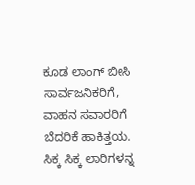ಕೂಡ ಲಾಂಗ್ ಬೀಸಿ ಸಾರ್ವಜನಿಕರಿಗೆ, ವಾಹನ ಸವಾರರಿಗೆ ಬೆದರಿಕೆ ಹಾಕಿತ್ತಯ. ಸಿಕ್ಕ ಸಿಕ್ಕ ಲಾರಿಗಳನ್ನ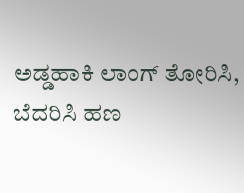ಅಡ್ಡಹಾಕಿ ಲಾಂಗ್ ತೋರಿಸಿ, ಬೆದರಿಸಿ ಹಣ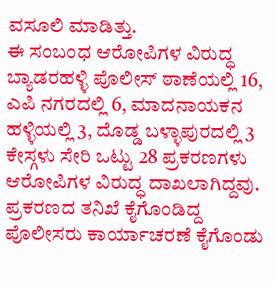ವಸೂಲಿ ಮಾಡಿತ್ತು.
ಈ ಸಂಬಂಧ ಆರೋಪಿಗಳ ವಿರುದ್ಧ ಬ್ಯಾಡರಹಳ್ಳಿ ಪೊಲೀಸ್ ಠಾಣೆಯಲ್ಲಿ 16, ಎಪಿ ನಗರದಲ್ಲಿ 6, ಮಾದನಾಯಕನ ಹಳ್ಳಿಯಲ್ಲಿ 3, ದೊಡ್ಡ ಬಳ್ಳಾಪುರದಲ್ಲಿ 3 ಕೇಸ್ಗಳು ಸೇರಿ ಒಟ್ಟು 28 ಪ್ರಕರಣಗಳು ಆರೋಪಿಗಳ ವಿರುದ್ಧ ದಾಖಲಾಗಿದ್ದವು. ಪ್ರಕರಣದ ತನಿಖೆ ಕೈಗೊಂಡಿದ್ದ ಪೊಲೀಸರು ಕಾರ್ಯಾಚರಣೆ ಕೈಗೊಂಡು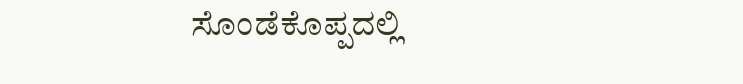ಸೊಂಡೆಕೊಪ್ಪದಲ್ಲಿ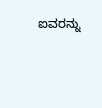ಐವರನ್ನು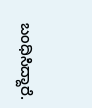ಬಂಧಿಸಿದ್ದಾರೆ.